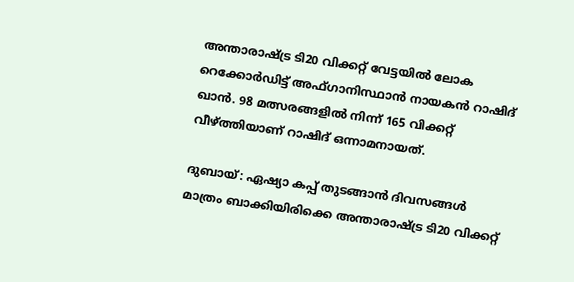അന്താരാഷ്ട്ര ടി20 വിക്കറ്റ് വേട്ടയില്‍ ലോക റെക്കോര്‍ഡിട്ട് അഫ്ഗാനിസ്ഥാന്‍ നായകന്‍ റാഷിദ് ഖാന്‍. 98 മത്സരങ്ങളില്‍ നിന്ന് 165 വിക്കറ്റ് വീഴ്ത്തിയാണ് റാഷിദ് ഒന്നാമനായത്.

ദുബായ്: ഏഷ്യാ കപ്പ് തുടങ്ങാന്‍ ദിവസങ്ങൾ മാത്രം ബാക്കിയിരിക്കെ അന്താരാഷ്ട്ര ടി20 വിക്കറ്റ്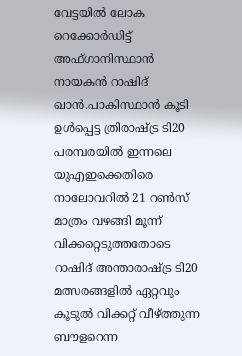വേട്ടയില്‍ ലോക റെക്കോര്‍ഡിട്ട് അഫ്ഗാനിസ്ഥാന്‍ നായകന്‍ റാഷിദ് ഖാന്‍.പാകിസ്ഥാന്‍ കൂടി ഉള്‍പ്പെട്ട ത്രിരാഷ്ട്ര ടി20 പരമ്പരയില്‍ ഇന്നലെ യുഎഇക്കെതിരെ നാലോവറില്‍ 21 റൺസ് മാത്രം വഴങ്ങി മൂന്ന് വിക്കറ്റെടുത്തതോടെ റാഷിദ് അന്താരാഷ്ട്ര ടി20 മത്സരങ്ങളില്‍ ഏറ്റവും കൂടുല്‍ വിക്കറ്റ് വീഴ്ത്തുന്ന ബൗളറെന്ന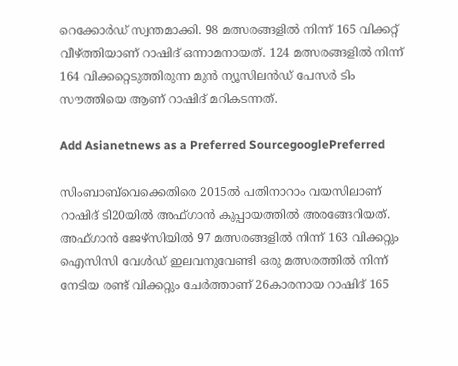റെക്കോര്‍ഡ് സ്വന്തമാക്കി. 98 മത്സരങ്ങളില്‍ നിന്ന് 165 വിക്കറ്റ് വീഴ്ത്തിയാണ് റാഷിദ് ഒന്നാമനായത്. 124 മത്സരങ്ങളില്‍ നിന്ന് 164 വിക്കറ്റെടുത്തിരുന്ന മുന്‍ ന്യൂസിലന്‍ഡ് പേസര്‍ ടിം സൗത്തിയെ ആണ് റാഷിദ് മറികടന്നത്.

Add Asianetnews as a Preferred SourcegooglePreferred

സിംബാബ്‌വെക്കെതിരെ 2015ല്‍ പതിനാറാം വയസിലാണ് റാഷിദ് ടി20യില്‍ അഫ്ഗാന്‍ കുപ്പായത്തില്‍ അരങ്ങേറിയത്. അഫ്ഗാന്‍ ജേഴ്സിയില്‍ 97 മത്സരങ്ങളില്‍ നിന്ന് 163 വിക്കറ്റും ഐസിസി വേള്‍ഡ് ഇലവനുവേണ്ടി ഒരു മത്സരത്തില്‍ നിന്ന് നേടിയ രണ്ട് വിക്കറ്റും ചേര്‍ത്താണ് 26കാരനായ റാഷിദ് 165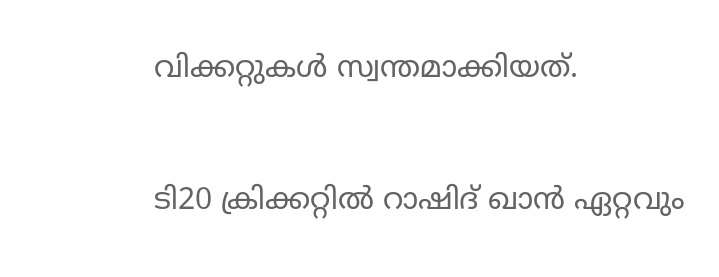വിക്കറ്റുകള്‍ സ്വന്തമാക്കിയത്.

ടി20 ക്രിക്കറ്റില്‍ റാഷിദ് ഖാന്‍ ഏറ്റവും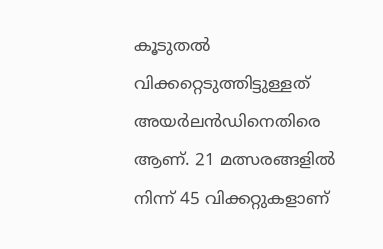കൂടുതല്‍ വിക്കറ്റെടുത്തിട്ടുള്ളത് അയര്‍ലന്‍ഡിനെതിരെ ആണ്. 21 മത്സരങ്ങളില്‍ നിന്ന് 45 വിക്കറ്റുകളാണ്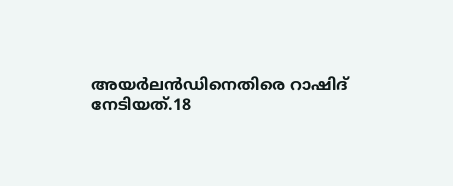അയര്‍ലന്‍ഡിനെതിരെ റാഷിദ് നേടിയത്.18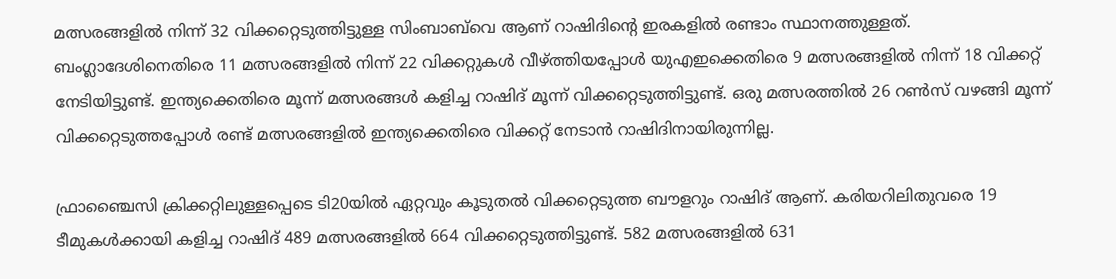മത്സരങ്ങളില്‍ നിന്ന് 32 വിക്കറ്റെടുത്തിട്ടുള്ള സിംബാബ്‌വെ ആണ് റാഷിദിന്‍റെ ഇരകളില്‍ രണ്ടാം സ്ഥാനത്തുള്ളത്. ബംഗ്ലാദേശിനെതിരെ 11 മത്സരങ്ങളില്‍ നിന്ന് 22 വിക്കറ്റുകള്‍ വീഴ്ത്തിയപ്പോള്‍ യുഎഇക്കെതിരെ 9 മത്സരങ്ങളില്‍ നിന്ന് 18 വിക്കറ്റ് നേടിയിട്ടുണ്ട്. ഇന്ത്യക്കെതിരെ മൂന്ന് മത്സരങ്ങള്‍ കളിച്ച റാഷിദ് മൂന്ന് വിക്കറ്റെടുത്തിട്ടുണ്ട്. ഒരു മത്സരത്തില്‍ 26 റണ്‍സ് വഴങ്ങി മൂന്ന് വിക്കറ്റെടുത്തപ്പോള്‍ രണ്ട് മത്സരങ്ങളില്‍ ഇന്ത്യക്കെതിരെ വിക്കറ്റ് നേടാന്‍ റാഷിദിനായിരുന്നില്ല.

ഫ്രാഞ്ചൈസി ക്രിക്കറ്റിലുള്ള‍പ്പെടെ ടി20യില്‍ ഏറ്റവും കൂടുതല്‍ വിക്കറ്റെടുത്ത ബൗളറും റാഷിദ് ആണ്. കരിയറിലിതുവരെ 19 ടീമുകള്‍ക്കായി കളിച്ച റാഷിദ് 489 മത്സരങ്ങളില്‍ 664 വിക്കറ്റെടുത്തിട്ടുണ്ട്. 582 മത്സരങ്ങളില്‍ 631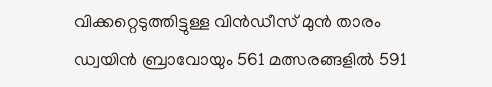വിക്കറ്റെടുത്തിട്ടുള്ള വിന്‍ഡീസ് മുൻ താരം ഡ്വയിന്‍ ബ്രാവോയും 561 മത്സരങ്ങളില്‍ 591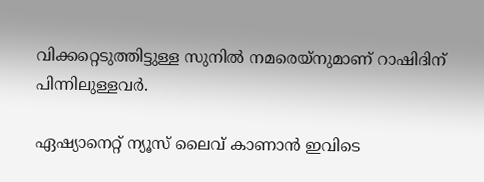വിക്കറ്റെടുത്തിട്ടുള്ള സുനില്‍ നമരെയ്നുമാണ് റാഷിദിന് പിന്നിലുള്ളവര്‍.

ഏഷ്യാനെറ്റ് ന്യൂസ് ലൈവ് കാണാന്‍ ഇവിടെ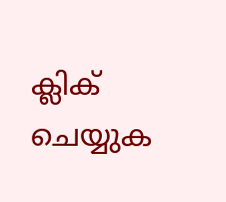ക്ലിക് ചെയ്യുക